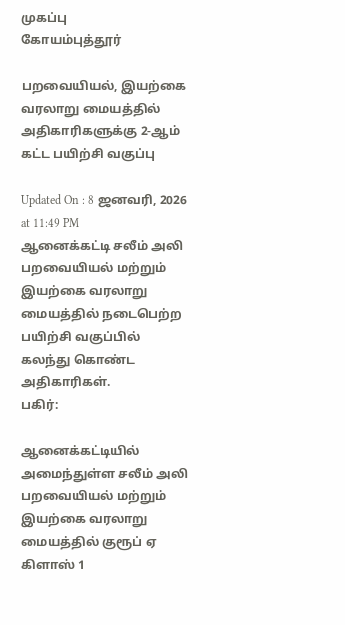முகப்பு
கோயம்புத்தூர்

பறவையியல், இயற்கை வரலாறு மையத்தில் அதிகாரிகளுக்கு 2-ஆம் கட்ட பயிற்சி வகுப்பு

Updated On : 8 ஜனவரி, 2026 at 11:49 PM
ஆனைக்கட்டி சலீம் அலி பறவையியல் மற்றும் இயற்கை வரலாறு மையத்தில் நடைபெற்ற பயிற்சி வகுப்பில் கலந்து கொண்ட அதிகாரிகள்.
பகிர்:

ஆனைக்கட்டியில் அமைந்துள்ள சலீம் அலி பறவையியல் மற்றும் இயற்கை வரலாறு மையத்தில் குரூப் ஏ கிளாஸ் 1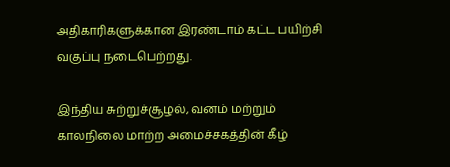அதிகாரிகளுக்கான இரண்டாம் கட்ட பயிற்சி வகுப்பு நடைபெற்றது.

இந்திய சுற்றுச்சூழல், வனம் மற்றும் காலநிலை மாற்ற அமைச்சகத்தின் கீழ்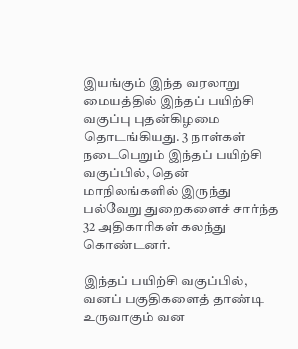இயங்கும் இந்த வரலாறு மையத்தில் இந்தப் பயிற்சி வகுப்பு புதன்கிழமை தொடங்கியது. 3 நாள்கள் நடைபெறும் இந்தப் பயிற்சி வகுப்பில், தென் மாநிலங்களில் இருந்து பல்வேறு துறைகளைச் சார்ந்த 32 அதிகாரிகள் கலந்து கொண்டனர்.

இந்தப் பயிற்சி வகுப்பில், வனப் பகுதிகளைத் தாண்டி உருவாகும் வன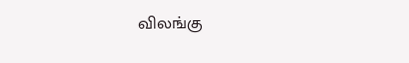விலங்கு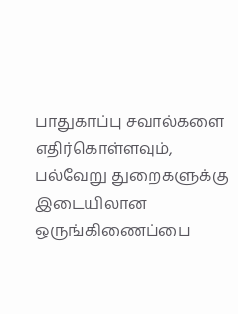பாதுகாப்பு சவால்களை எதிர்கொள்ளவும், பல்வேறு துறைகளுக்கு இடையிலான ஒருங்கிணைப்பை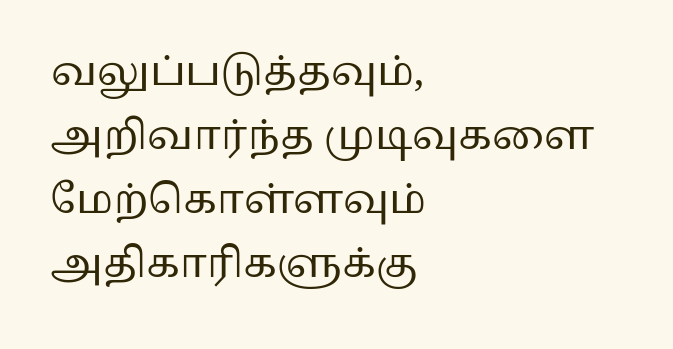வலுப்படுத்தவும், அறிவார்ந்த முடிவுகளை மேற்கொள்ளவும் அதிகாரிகளுக்கு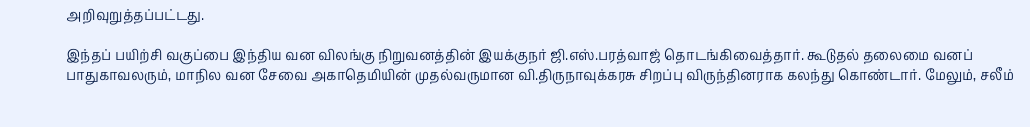அறிவுறுத்தப்பட்டது.

இந்தப் பயிற்சி வகுப்பை இந்திய வன விலங்கு நிறுவனத்தின் இயக்குநர் ஜி.எஸ்.பரத்வாஜ் தொடங்கிவைத்தார். கூடுதல் தலைமை வனப் பாதுகாவலரும், மாநில வன சேவை அகாதெமியின் முதல்வருமான வி.திருநாவுக்கரசு சிறப்பு விருந்தினராக கலந்து கொண்டார். மேலும், சலீம்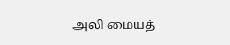அலி மையத்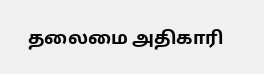தலைமை அதிகாரி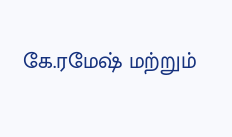கே.ரமேஷ் மற்றும்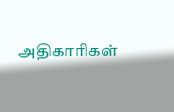அதிகாரிகள்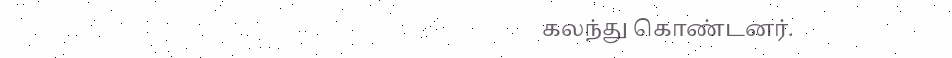கலந்து கொண்டனர்.